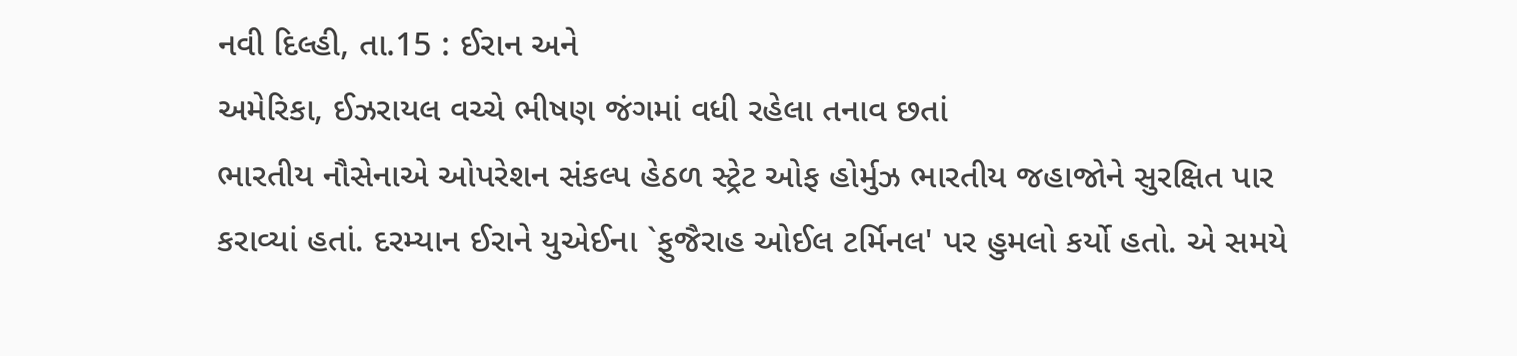નવી દિલ્હી, તા.15 : ઈરાન અને
અમેરિકા, ઈઝરાયલ વચ્ચે ભીષણ જંગમાં વધી રહેલા તનાવ છતાં
ભારતીય નૌસેનાએ ઓપરેશન સંકલ્પ હેઠળ સ્ટ્રેટ ઓફ હોર્મુઝ ભારતીય જહાજોને સુરક્ષિત પાર
કરાવ્યાં હતાં. દરમ્યાન ઈરાને યુએઈના `ફુજૈરાહ ઓઈલ ટર્મિનલ' પર હુમલો કર્યો હતો. એ સમયે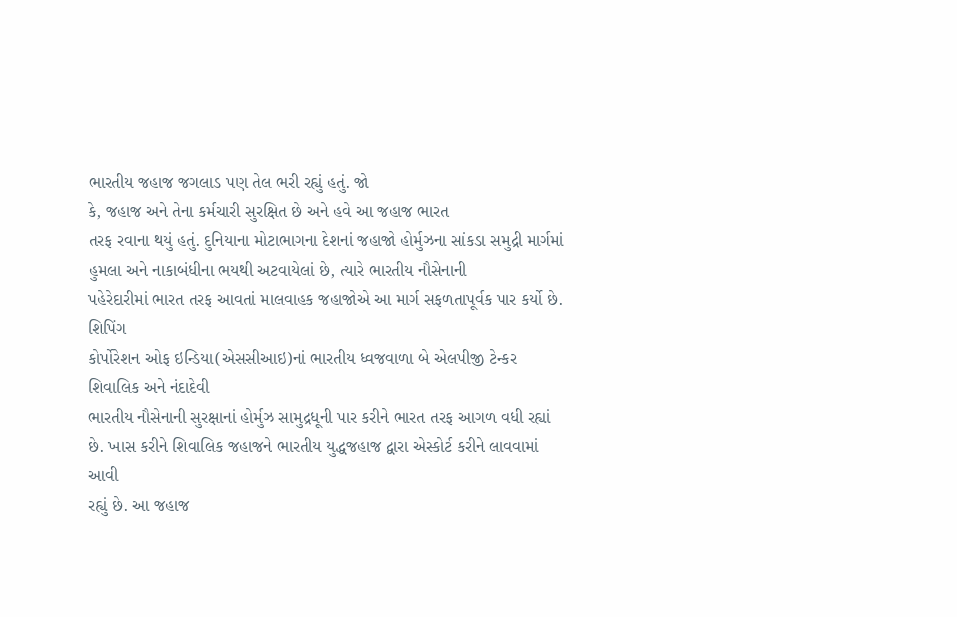ભારતીય જહાજ જગલાડ પણ તેલ ભરી રહ્યું હતું. જો
કે, જહાજ અને તેના કર્મચારી સુરક્ષિત છે અને હવે આ જહાજ ભારત
તરફ રવાના થયું હતું. દુનિયાના મોટાભાગના દેશનાં જહાજો હોર્મુઝના સાંકડા સમુદ્રી માર્ગમાં
હુમલા અને નાકાબંધીના ભયથી અટવાયેલાં છે, ત્યારે ભારતીય નૌસેનાની
પહેરેદારીમાં ભારત તરફ આવતાં માલવાહક જહાજોએ આ માર્ગ સફળતાપૂર્વક પાર કર્યો છે. શિપિંગ
કોર્પોરેશન ઓફ ઇન્ડિયા(એસસીઆઇ)નાં ભારતીય ધ્વજવાળા બે એલપીજી ટેન્કર શિવાલિક અને નંદાદેવી
ભારતીય નૌસેનાની સુરક્ષાનાં હોર્મુઝ સામુદ્રધૂની પાર કરીને ભારત તરફ આગળ વધી રહ્યાં
છે. ખાસ કરીને શિવાલિક જહાજને ભારતીય યુદ્ધજહાજ દ્વારા એસ્કોર્ટ કરીને લાવવામાં આવી
રહ્યું છે. આ જહાજ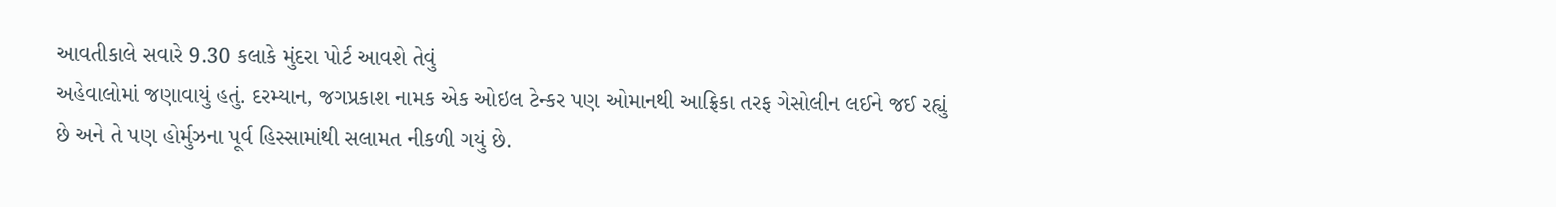આવતીકાલે સવારે 9.30 કલાકે મુંદરા પોર્ટ આવશે તેવું
અહેવાલોમાં જણાવાયું હતું. દરમ્યાન, જગપ્રકાશ નામક એક ઓઇલ ટેન્કર પણ ઓમાનથી આફ્રિકા તરફ ગેસોલીન લઈને જઈ રહ્યું
છે અને તે પણ હોર્મુઝના પૂર્વ હિસ્સામાંથી સલામત નીકળી ગયું છે.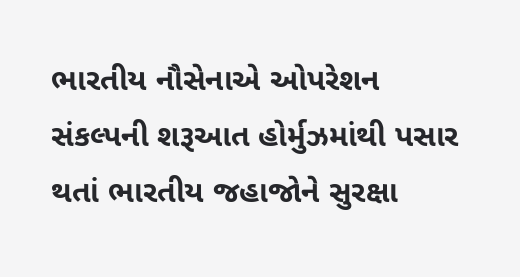ભારતીય નૌસેનાએ ઓપરેશન
સંકલ્પની શરૂઆત હોર્મુઝમાંથી પસાર થતાં ભારતીય જહાજોને સુરક્ષા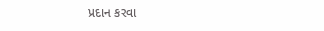પ્રદાન કરવા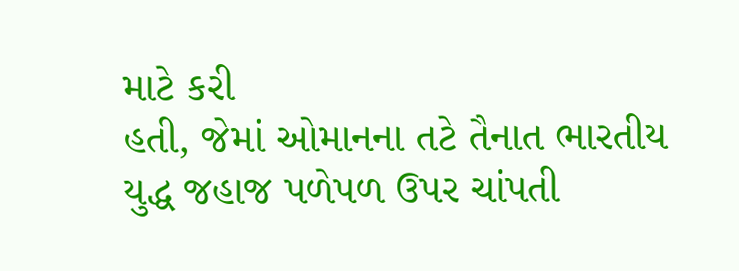માટે કરી
હતી, જેમાં ઓમાનના તટે તૈનાત ભારતીય યુદ્ધ જહાજ પળેપળ ઉપર ચાંપતી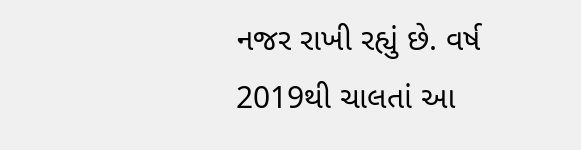નજર રાખી રહ્યું છે. વર્ષ 2019થી ચાલતાં આ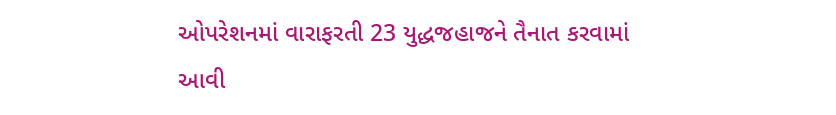ઓપરેશનમાં વારાફરતી 23 યુદ્ધજહાજને તૈનાત કરવામાં
આવી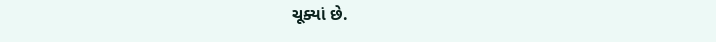ચૂક્યાં છે.